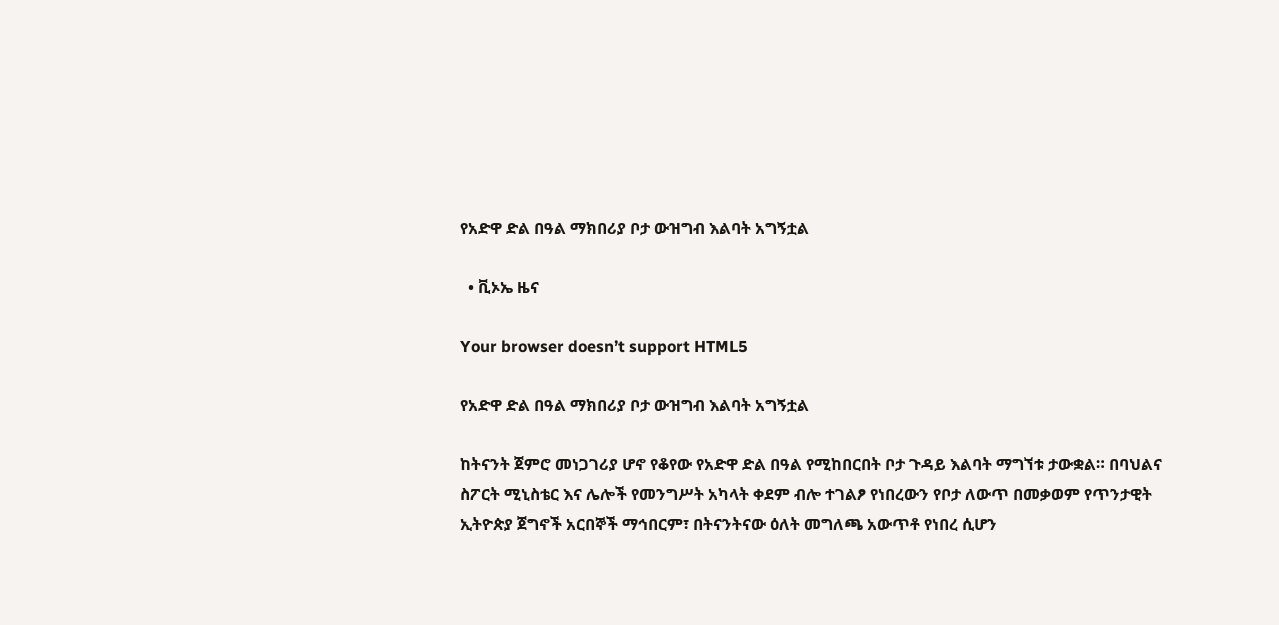የአድዋ ድል በዓል ማክበሪያ ቦታ ውዝግብ እልባት አግኝቷል

  • ቪኦኤ ዜና

Your browser doesn’t support HTML5

የአድዋ ድል በዓል ማክበሪያ ቦታ ውዝግብ እልባት አግኝቷል

ከትናንት ጀምሮ መነጋገሪያ ሆኖ የቆየው የአድዋ ድል በዓል የሚከበርበት ቦታ ጉዳይ እልባት ማግኘቱ ታውቋል። በባህልና ስፖርት ሚኒስቴር እና ሌሎች የመንግሥት አካላት ቀደም ብሎ ተገልፆ የነበረውን የቦታ ለውጥ በመቃወም የጥንታዊት ኢትዮጵያ ጀግኖች አርበኞች ማኅበርም፣ በትናንትናው ዕለት መግለጫ አውጥቶ የነበረ ሲሆን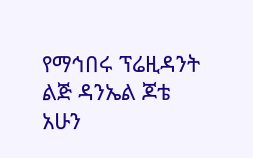የማኅበሩ ፕሬዚዳንት ልጅ ዳንኤል ጆቴ አሁን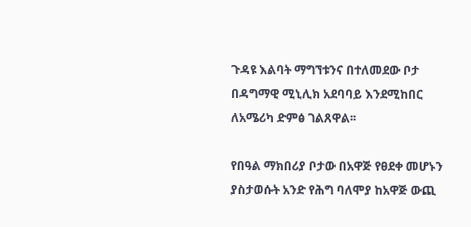ጉዳዩ እልባት ማግኘቱንና በተለመደው ቦታ በዳግማዊ ሚኒሊክ አደባባይ እንደሚከበር ለአሜሪካ ድምፅ ገልጸዋል፡፡

የበዓል ማክበሪያ ቦታው በአዋጅ የፀደቀ መሆኑን ያስታወሱት አንድ የሕግ ባለሞያ ከአዋጅ ውጪ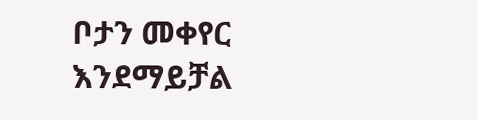ቦታን መቀየር እንደማይቻል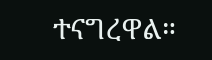ተናግረዋል።